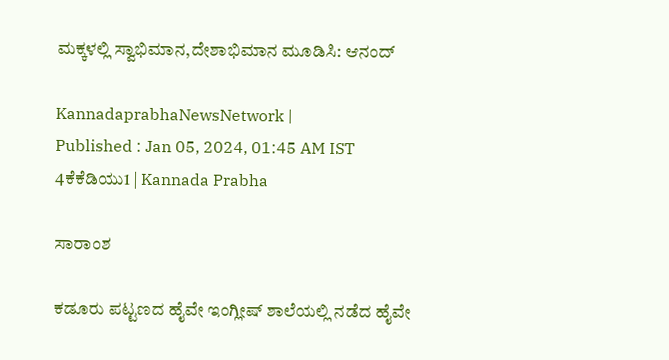ಮಕ್ಕಳಲ್ಲಿ ಸ್ವಾಭಿಮಾನ,ದೇಶಾಭಿಮಾನ ಮೂಡಿಸಿ: ಆನಂದ್‌

KannadaprabhaNewsNetwork |
Published : Jan 05, 2024, 01:45 AM IST
4ಕೆಕೆಡಿಯು1 | Kannada Prabha

ಸಾರಾಂಶ

ಕಡೂರು ಪಟ್ಟಣದ ಹೈವೇ ಇಂಗ್ಲೀಷ್ ಶಾಲೆಯಲ್ಲಿ ನಡೆದ ಹೈವೇ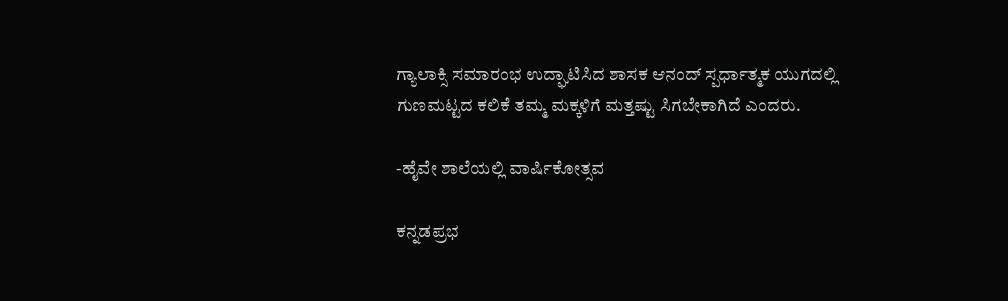ಗ್ಯಾಲಾಕ್ಸಿ ಸಮಾರಂಭ ಉದ್ಘಾಟಿಸಿದ ಶಾಸಕ ಆನಂದ್‌ ಸ್ಪರ್ಧಾತ್ಮಕ ಯುಗದಲ್ಲಿ ಗುಣಮಟ್ಟದ ಕಲಿಕೆ ತಮ್ಮ ಮಕ್ಕಳಿಗೆ ಮತ್ತಷ್ಟು ಸಿಗಬೇಕಾಗಿದೆ ಎಂದರು.

-ಹೈವೇ ಶಾಲೆಯಲ್ಲಿ ವಾರ್ಷಿಕೋತ್ಸವ

ಕನ್ನಡಪ್ರಭ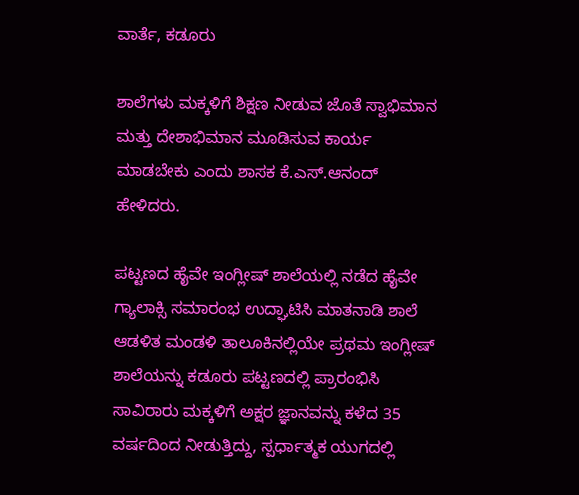ವಾರ್ತೆ, ಕಡೂರು

ಶಾಲೆಗಳು ಮಕ್ಕಳಿಗೆ ಶಿಕ್ಷಣ ನೀಡುವ ಜೊತೆ ಸ್ವಾಭಿಮಾನ ಮತ್ತು ದೇಶಾಭಿಮಾನ ಮೂಡಿಸುವ ಕಾರ್ಯ ಮಾಡಬೇಕು ಎಂದು ಶಾಸಕ ಕೆ.ಎಸ್.ಆನಂದ್ ಹೇಳಿದರು.

ಪಟ್ಟಣದ ಹೈವೇ ಇಂಗ್ಲೀಷ್ ಶಾಲೆಯಲ್ಲಿ ನಡೆದ ಹೈವೇ ಗ್ಯಾಲಾಕ್ಸಿ ಸಮಾರಂಭ ಉದ್ಘಾಟಿಸಿ ಮಾತನಾಡಿ ಶಾಲೆ ಆಡಳಿತ ಮಂಡಳಿ ತಾಲೂಕಿನಲ್ಲಿಯೇ ಪ್ರಥಮ ಇಂಗ್ಲೀಷ್ ಶಾಲೆಯನ್ನು ಕಡೂರು ಪಟ್ಟಣದಲ್ಲಿ ಪ್ರಾರಂಭಿಸಿ ಸಾವಿರಾರು ಮಕ್ಕಳಿಗೆ ಅಕ್ಷರ ಜ್ಞಾನವನ್ನು ಕಳೆದ 35 ವರ್ಷದಿಂದ ನೀಡುತ್ತಿದ್ದು, ಸ್ಪರ್ಧಾತ್ಮಕ ಯುಗದಲ್ಲಿ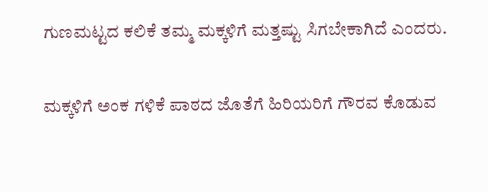ಗುಣಮಟ್ಟದ ಕಲಿಕೆ ತಮ್ಮ ಮಕ್ಕಳಿಗೆ ಮತ್ತಷ್ಟು ಸಿಗಬೇಕಾಗಿದೆ ಎಂದರು.

ಮಕ್ಕಳಿಗೆ ಅಂಕ ಗಳಿಕೆ ಪಾಠದ ಜೊತೆಗೆ ಹಿರಿಯರಿಗೆ ಗೌರವ ಕೊಡುವ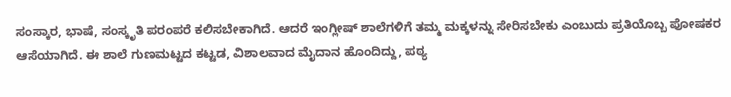ಸಂಸ್ಕಾರ, ಭಾಷೆ, ಸಂಸ್ಕೃತಿ ಪರಂಪರೆ ಕಲಿಸಬೇಕಾಗಿದೆ. ಆದರೆ ಇಂಗ್ಲೀಷ್ ಶಾಲೆಗಳಿಗೆ ತಮ್ಮ ಮಕ್ಕಳನ್ನು ಸೇರಿಸಬೇಕು ಎಂಬುದು ಪ್ರತಿಯೊಬ್ಬ ಪೋಷಕರ ಆಸೆಯಾಗಿದೆ. ಈ ಶಾಲೆ ಗುಣಮಟ್ಟದ ಕಟ್ಟಡ, ವಿಶಾಲವಾದ ಮೈದಾನ ಹೊಂದಿದ್ದು, ಪಠ್ಯ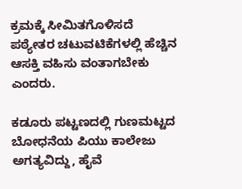ಕ್ರಮಕ್ಕೆ ಸೀಮಿತಗೊಳಿಸದೆ ಪಠ್ಯೇತರ ಚಟುವಟಿಕೆಗಳಲ್ಲಿ ಹೆಚ್ಚಿನ ಆಸಕ್ತಿ ವಹಿಸು ವಂತಾಗಬೇಕು ಎಂದರು.

ಕಡೂರು ಪಟ್ಟಣದಲ್ಲಿ ಗುಣಮಟ್ಟದ ಬೋಧನೆಯ ಪಿಯು ಕಾಲೇಜು ಅಗತ್ಯವಿದ್ದು, ಹೈವೆ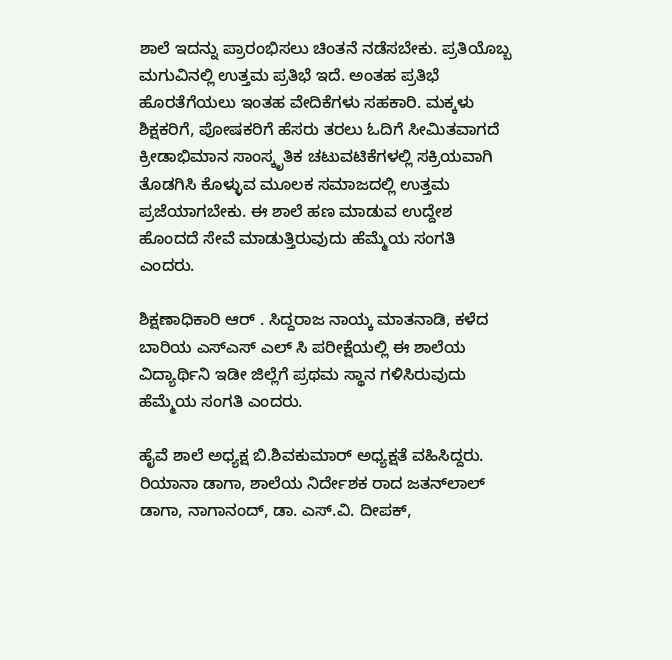ಶಾಲೆ ಇದನ್ನು ಪ್ರಾರಂಭಿಸಲು ಚಿಂತನೆ ನಡೆಸಬೇಕು. ಪ್ರತಿಯೊಬ್ಬ ಮಗುವಿನಲ್ಲಿ ಉತ್ತಮ ಪ್ರತಿಭೆ ಇದೆ. ಅಂತಹ ಪ್ರತಿಭೆ ಹೊರತೆಗೆಯಲು ಇಂತಹ ವೇದಿಕೆಗಳು ಸಹಕಾರಿ. ಮಕ್ಕಳು ಶಿಕ್ಷಕರಿಗೆ, ಪೋಷಕರಿಗೆ ಹೆಸರು ತರಲು ಓದಿಗೆ ಸೀಮಿತವಾಗದೆ ಕ್ರೀಡಾಭಿಮಾನ ಸಾಂಸ್ಕೃತಿಕ ಚಟುವಟಿಕೆಗಳಲ್ಲಿ ಸಕ್ರಿಯವಾಗಿ ತೊಡಗಿಸಿ ಕೊಳ್ಳುವ ಮೂಲಕ ಸಮಾಜದಲ್ಲಿ ಉತ್ತಮ ಪ್ರಜೆಯಾಗಬೇಕು. ಈ ಶಾಲೆ ಹಣ ಮಾಡುವ ಉದ್ದೇಶ ಹೊಂದದೆ ಸೇವೆ ಮಾಡುತ್ತಿರುವುದು ಹೆಮ್ಮೆಯ ಸಂಗತಿ ಎಂದರು.

ಶಿಕ್ಷಣಾಧಿಕಾರಿ ಆರ್ . ಸಿದ್ದರಾಜ ನಾಯ್ಕ ಮಾತನಾಡಿ, ಕಳೆದ ಬಾರಿಯ ಎಸ್ಎಸ್ ಎಲ್ ಸಿ ಪರೀಕ್ಷೆಯಲ್ಲಿ ಈ ಶಾಲೆಯ ವಿದ್ಯಾರ್ಥಿನಿ ಇಡೀ ಜಿಲ್ಲೆಗೆ ಪ್ರಥಮ ಸ್ಥಾನ ಗಳಿಸಿರುವುದು ಹೆಮ್ಮೆಯ ಸಂಗತಿ ಎಂದರು.

ಹೈವೆ ಶಾಲೆ ಅಧ್ಯಕ್ಷ ಬಿ.ಶಿವಕುಮಾರ್ ಅಧ್ಯಕ್ಷತೆ ವಹಿಸಿದ್ದರು. ರಿಯಾನಾ ಡಾಗಾ, ಶಾಲೆಯ ನಿರ್ದೇಶಕ ರಾದ ಜತನ್‍ಲಾಲ್ ಡಾಗಾ, ನಾಗಾನಂದ್, ಡಾ. ಎಸ್.ವಿ. ದೀಪಕ್,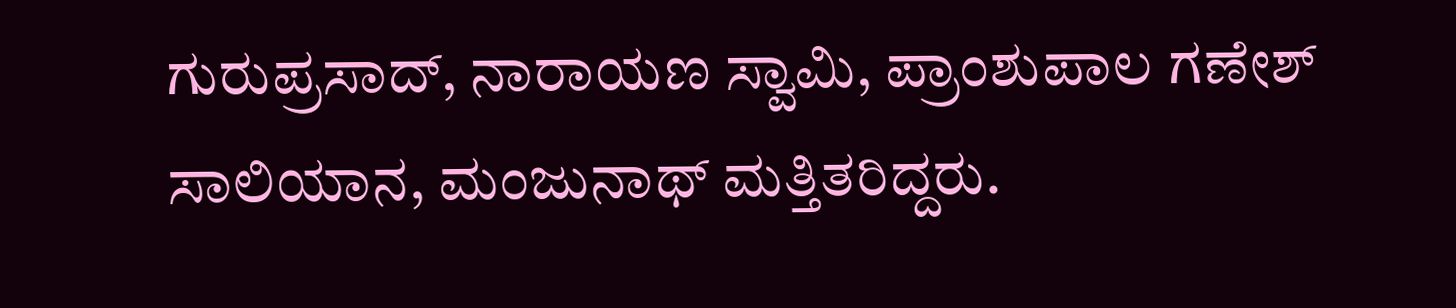ಗುರುಪ್ರಸಾದ್, ನಾರಾಯಣ ಸ್ವಾಮಿ, ಪ್ರಾಂಶುಪಾಲ ಗಣೇಶ್ ಸಾಲಿಯಾನ, ಮಂಜುನಾಥ್ ಮತ್ತಿತರಿದ್ದರು.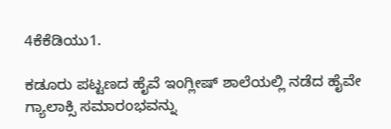4ಕೆಕೆಡಿಯು1.

ಕಡೂರು ಪಟ್ಟಣದ ಹೈವೆ ಇಂಗ್ಲೀಷ್ ಶಾಲೆಯಲ್ಲಿ ನಡೆದ ಹೈವೇ ಗ್ಯಾಲಾಕ್ಸಿ ಸಮಾರಂಭವನ್ನು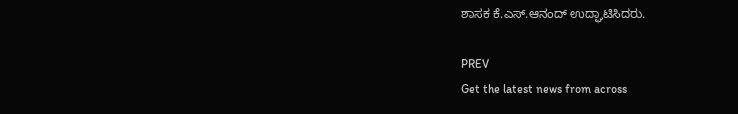ಶಾಸಕ ಕೆ.ಎಸ್.ಆನಂದ್ ಉದ್ಘಾಟಿಸಿದರು.

PREV
Get the latest news from across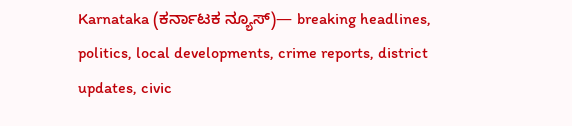Karnataka (ಕರ್ನಾಟಕ ನ್ಯೂಸ್)— breaking headlines, politics, local developments, crime reports, district updates, civic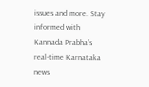issues and more. Stay informed with Kannada Prabha’s real‑time Karnataka news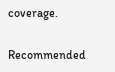coverage.

Recommended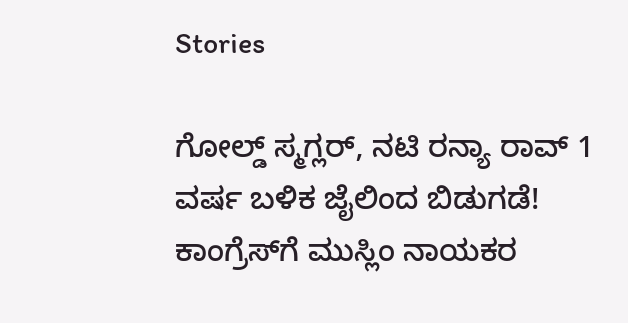Stories

ಗೋಲ್ಡ್‌ ಸ್ಮಗ್ಲರ್‌, ನಟಿ ರನ್ಯಾ ರಾವ್‌ 1 ವರ್ಷ ಬಳಿಕ ಜೈಲಿಂದ ಬಿಡುಗಡೆ!
ಕಾಂಗ್ರೆಸ್‌ಗೆ ಮುಸ್ಲಿಂ ನಾಯಕರ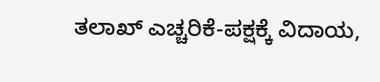ತಲಾಖ್‌ ಎಚ್ಚರಿಕೆ-ಪಕ್ಷಕ್ಕೆ ವಿದಾಯ,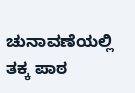ಚುನಾವಣೆಯಲ್ಲಿ ತಕ್ಕ ಪಾಠ